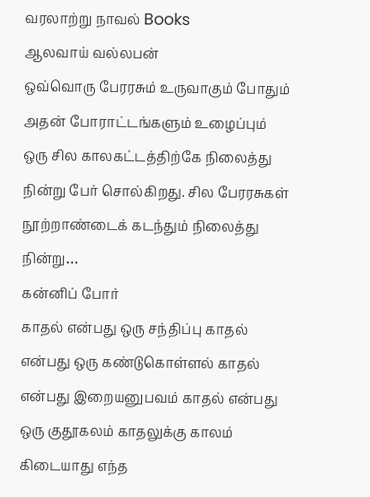வரலாற்று நாவல் Books
ஆலவாய் வல்லபன்
ஒவ்வொரு பேரரசும் உருவாகும் போதும் அதன் போராட்டங்களும் உழைப்பும் ஒரு சில காலகட்டத்திற்கே நிலைத்து நின்று பேர் சொல்கிறது. சில பேரரசுகள் நூற்றாண்டைக் கடந்தும் நிலைத்து நின்று…
கன்னிப் போர்
காதல் என்பது ஒரு சந்திப்பு காதல் என்பது ஒரு கண்டுகொள்ளல் காதல் என்பது இறையனுபவம் காதல் என்பது ஒரு குதூகலம் காதலுக்கு காலம் கிடையாது எந்த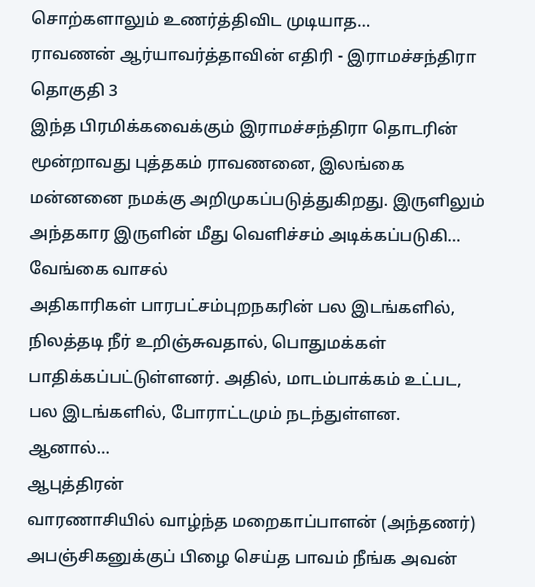சொற்களாலும் உணர்த்திவிட முடியாத…
ராவணன் ஆர்யாவர்த்தாவின் எதிரி - இராமச்சந்திரா தொகுதி 3
இந்த பிரமிக்கவைக்கும் இராமச்சந்திரா தொடரின் மூன்றாவது புத்தகம் ராவணனை, இலங்கை மன்னனை நமக்கு அறிமுகப்படுத்துகிறது. இருளிலும் அந்தகார இருளின் மீது வெளிச்சம் அடிக்கப்படுகி…
வேங்கை வாசல்
அதிகாரிகள் பாரபட்சம்புறநகரின் பல இடங்களில், நிலத்தடி நீர் உறிஞ்சுவதால், பொதுமக்கள் பாதிக்கப்பட்டுள்ளனர். அதில், மாடம்பாக்கம் உட்பட, பல இடங்களில், போராட்டமும் நடந்துள்ளன. ஆனால்…
ஆபுத்திரன்
வாரணாசியில் வாழ்ந்த மறைகாப்பாளன் (அந்தணர்) அபஞ்சிகனுக்குப் பிழை செய்த பாவம் நீங்க அவன்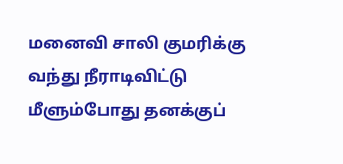மனைவி சாலி குமரிக்கு வந்து நீராடிவிட்டு மீளும்போது தனக்குப்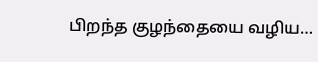பிறந்த குழந்தையை வழிய…